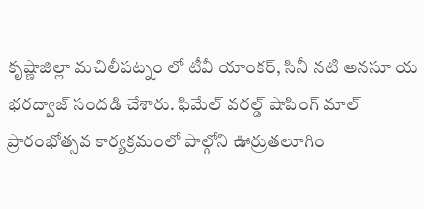కృష్ణాజిల్లా మచిలీపట్నం లో టీవీ యాంకర్, సినీ నటి అనసూ య భరద్వాజ్ సందడి చేశారు. ఫిమేల్ వరల్డ్ షాపింగ్ మాల్ ప్రారంభోత్సవ కార్యక్రమంలో పాల్గోని ఊర్రుతలూగిం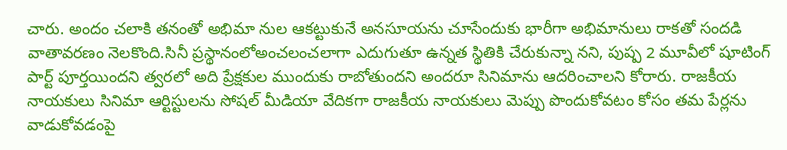చారు. అందం చలాకి తనంతో అభిమా నుల ఆకట్టుకునే అనసూయను చూసేందుకు భారీగా అభిమానులు రాకతో సందడి వాతావరణం నెలకొంది.సినీ ప్రస్థానంలోఅంచలంచలాగా ఎదుగుతూ ఉన్నత స్థితికి చేరుకున్నా నని, పుష్ప 2 మూవీలో షూటింగ్ పార్ట్ పూర్తయిందని త్వరలో అది ప్రేక్షకుల ముందుకు రాబోతుందని అందరూ సినిమాను ఆదరించాలని కోరారు. రాజకీయ నాయకులు సినిమా ఆర్టిస్టులను సోషల్ మీడియా వేదికగా రాజకీయ నాయకులు మెప్పు పొందుకోవటం కోసం తమ పేర్లను వాడుకోవడంపై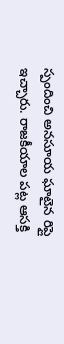స్పందించి అనసూయ ఘాటైన రిప్లై ఇచ్చారు. రాజకీయాల పట్ల ఆసక్తి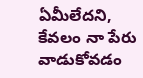ఏమీలేదని, కేవలం నా పేరు వాడుకోవడం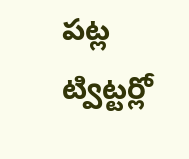పట్ల ట్విట్టర్లో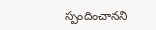స్పందించానని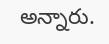అన్నారు.